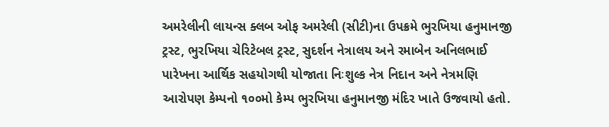અમરેલીની લાયન્સ ક્લબ ઓફ અમરેલી (સીટી)ના ઉપક્રમે ભુરખિયા હનુમાનજી ટ્રસ્ટ, ભુરખિયા ચેરિટેબલ ટ્રસ્ટ, સુદર્શન નેત્રાલય અને રમાબેન અનિલભાઈ પારેખના આર્થિક સહયોગથી યોજાતા નિઃશુલ્ક નેત્ર નિદાન અને નેત્રમણિ આરોપણ કેમ્પનો ૧૦૦મો કેમ્પ ભુરખિયા હનુમાનજી મંદિર ખાતે ઉજવાયો હતો.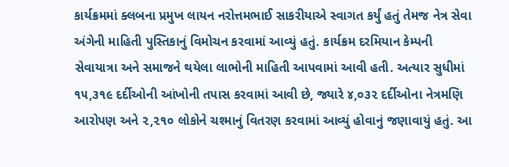કાર્યક્રમમાં ક્લબના પ્રમુખ લાયન નરોત્તમભાઈ સાકરીયાએ સ્વાગત કર્યું હતું તેમજ નેત્ર સેવા અંગેની માહિતી પુસ્તિકાનું વિમોચન કરવામાં આવ્યું હતું. કાર્યક્રમ દરમિયાન કેમ્પની સેવાયાત્રા અને સમાજને થયેલા લાભોની માહિતી આપવામાં આવી હતી. અત્યાર સુધીમાં ૧૫,૩૧૯ દર્દીઓની આંખોની તપાસ કરવામાં આવી છે, જ્યારે ૪,૦૩૨ દર્દીઓના નેત્રમણિ આરોપણ અને ૨,૨૧૦ લોકોને ચશ્માનું વિતરણ કરવામાં આવ્યું હોવાનું જણાવાયું હતું. આ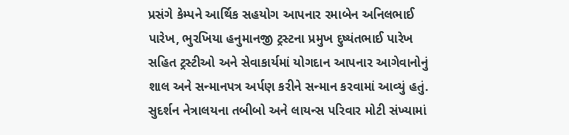પ્રસંગે કેમ્પને આર્થિક સહયોગ આપનાર રમાબેન અનિલભાઈ પારેખ, ભુરખિયા હનુમાનજી ટ્રસ્ટના પ્રમુખ દુષ્યંતભાઈ પારેખ સહિત ટ્રસ્ટીઓ અને સેવાકાર્યમાં યોગદાન આપનાર આગેવાનોનું શાલ અને સન્માનપત્ર અર્પણ કરીને સન્માન કરવામાં આવ્યું હતું. સુદર્શન નેત્રાલયના તબીબો અને લાયન્સ પરિવાર મોટી સંખ્યામાં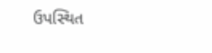ઉપસ્થિત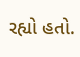રહ્યો હતો.